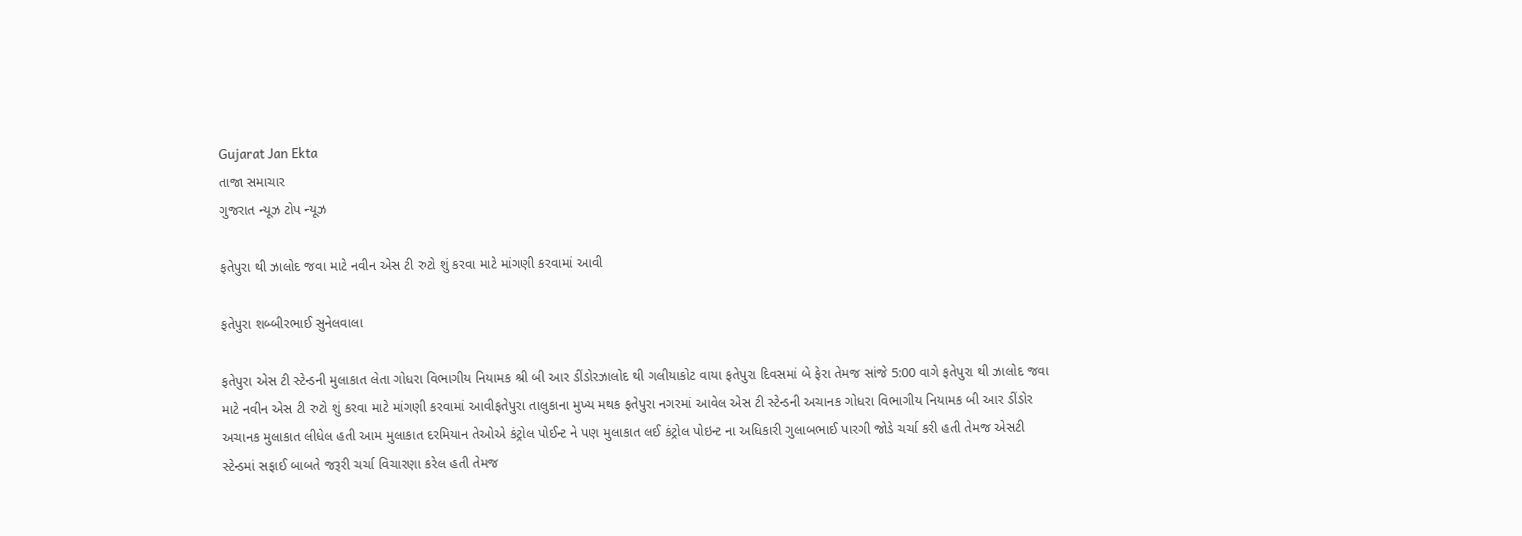Gujarat Jan Ekta
તાજા સમાચાર
ગુજરાત ન્યૂઝ ટોપ ન્યૂઝ

ફતેપુરા થી ઝાલોદ જવા માટે નવીન એસ ટી રુટો શું કરવા માટે માંગણી કરવામાં આવી

ફતેપુરા શબ્બીરભાઈ સુનેલવાલા

ફતેપુરા એસ ટી સ્ટેન્ડની મુલાકાત લેતા ગોધરા વિભાગીય નિયામક શ્રી બી આર ડીંડોરઝાલોદ થી ગલીયાકોટ વાયા ફતેપુરા દિવસમાં બે ફેરા તેમજ સાંજે 5:00 વાગે ફતેપુરા થી ઝાલોદ જવા માટે નવીન એસ ટી રુટો શું કરવા માટે માંગણી કરવામાં આવીફતેપુરા તાલુકાના મુખ્ય મથક ફતેપુરા નગરમાં આવેલ એસ ટી સ્ટેન્ડની અચાનક ગોધરા વિભાગીય નિયામક બી આર ડીંડોર અચાનક મુલાકાત લીધેલ હતી આમ મુલાકાત દરમિયાન તેઓએ કંટ્રોલ પોઈન્ટ ને પણ મુલાકાત લઈ કંટ્રોલ પોઇન્ટ ના અધિકારી ગુલાબભાઈ પારગી જોડે ચર્ચા કરી હતી તેમજ એસટી સ્ટેન્ડમાં સફાઈ બાબતે જરૂરી ચર્ચા વિચારણા કરેલ હતી તેમજ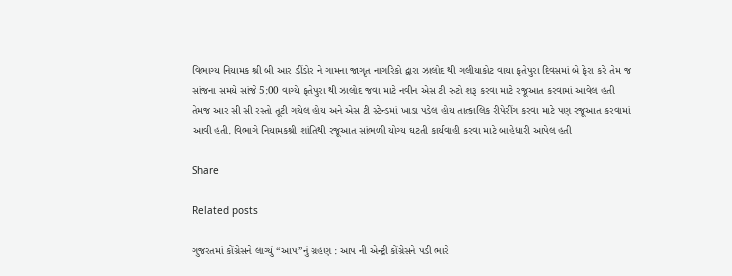વિભાગ્ય નિયામક શ્રી બી આર ડીંડોર ને ગામના જાગૃત નાગરિકો દ્વારા ઝાલોદ થી ગલીયાકોટ વાયા ફતેપુરા દિવસમાં બે ફેરા કરે તેમ જ સાંજના સમયે સાંજે 5:00 વાગ્યે ફતેપુરા થી ઝાલોદ જવા માટે નવીન એસ ટી રુટો શરૂ કરવા માટે રજૂઆત કરવામાં આવેલ હતી તેમજ આર સી સી રસ્તો તૂટી ગયેલ હોય અને એસ ટી સ્ટેન્ડમાં ખાડા પડેલ હોય તાત્કાલિક રીપેરીંગ કરવા માટે પણ રજૂઆત કરવામાં આવી હતી. વિભાગે નિયામકશ્રી શાંતિથી રજૂઆત સાંભળી યોગ્ય ઘટતી કાર્યવાહી કરવા માટે બાહેધારી આપેલ હતી

Share

Related posts

ગુજરતમાં કોંગ્રેસને લાગ્યું “આપ”નું ગ્રહણ : આપ ની એન્ટ્રી કોંગ્રેસને પડી ભારે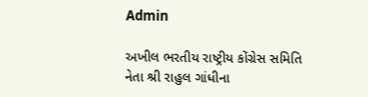Admin

અખીલ ભરતીય રાષ્ટ્રીય કોંગ્રેસ સમિતિ નેતા શ્રી રાહુલ ગાંધીના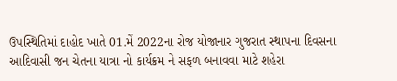ઉપસ્થિતિમાં દાહોદ ખાતે 01.મેં 2022ના રોજ યોજાનાર ગુજરાત સ્થાપના દિવસના આદિવાસી જન ચેતના યાત્રા નો કાર્યક્રમ ને સફળ બનાવવા માટે શહેરા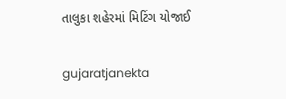તાલુકા શહેરમાં મિટિંગ યોજાઈ

gujaratjanekta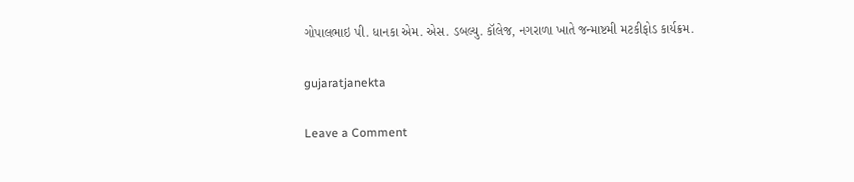ગોપાલભાઇ પી. ધાનકા એમ. એસ. ડબલ્યુ. કૉલેજ, નગરાળા ખાતે જન્માષ્ટમી મટકીફોડ કાર્યક્રમ.

gujaratjanekta

Leave a Comment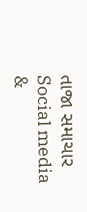તાજા સમાચાર
Social media &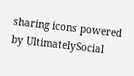sharing icons powered by UltimatelySocial